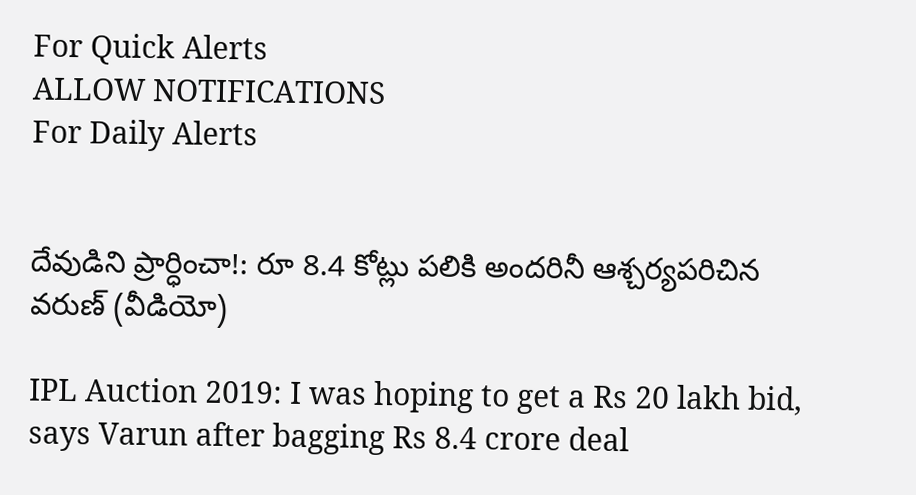For Quick Alerts
ALLOW NOTIFICATIONS
For Daily Alerts


దేవుడిని ప్రార్ధించా!: రూ 8.4 కోట్లు పలికి అందరినీ ఆశ్చర్యపరిచిన వరుణ్‌ (వీడియో)

IPL Auction 2019: I was hoping to get a Rs 20 lakh bid, says Varun after bagging Rs 8.4 crore deal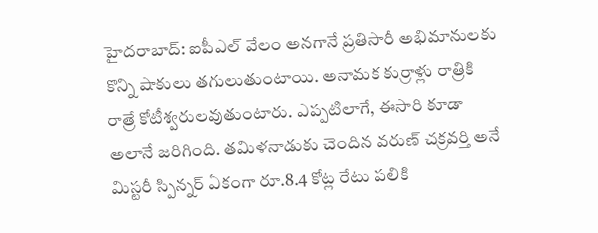హైదరాబాద్: ఐపీఎల్‌ వేలం అనగానే ప్రతిసారీ అభిమానులకు కొన్ని షాకులు తగులుతుంటాయి. అనామక కుర్రాళ్లు రాత్రికి రాత్రే కోటీశ్వరులవుతుంటారు. ఎప్పటిలాగే, ఈసారి కూడా అలానే జరిగింది. తమిళనాడుకు చెందిన వరుణ్‌ చక్రవర్తి అనే మిస్టరీ స్పిన్నర్ ఏకంగా రూ.8.4 కోట్ల రేటు పలికి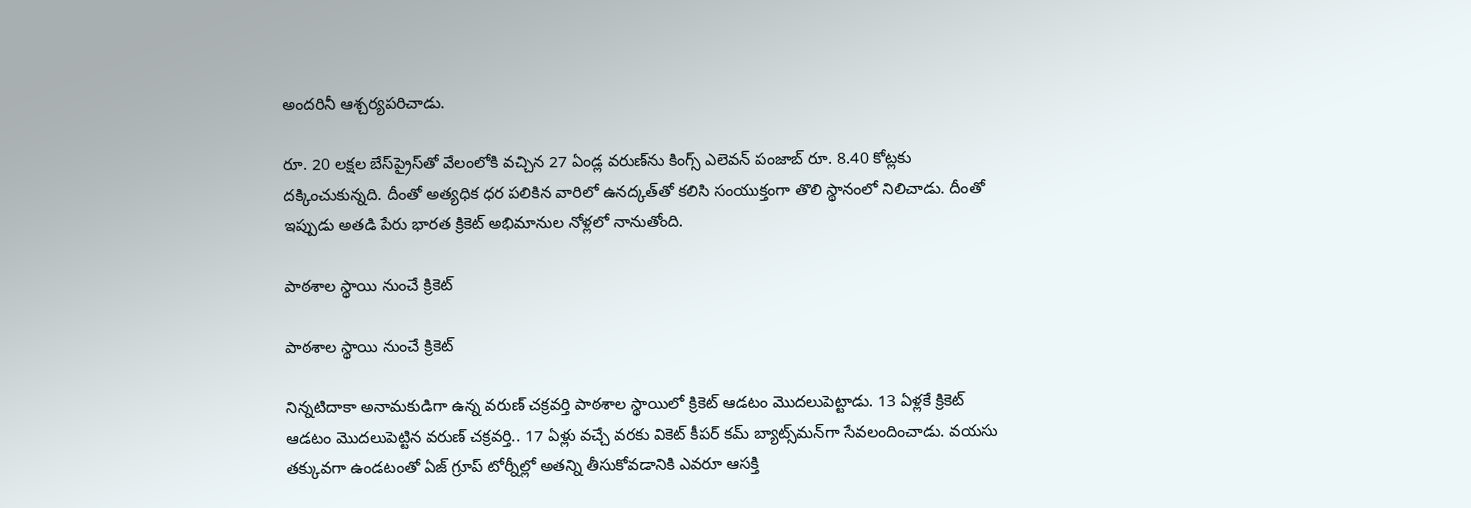అందరినీ ఆశ్చర్యపరిచాడు.

రూ. 20 లక్షల బేస్‌ప్రైస్‌తో వేలంలోకి వచ్చిన 27 ఏండ్ల వరుణ్‌ను కింగ్స్ ఎలెవన్ పంజాబ్ రూ. 8.40 కోట్లకు దక్కించుకున్నది. దీంతో అత్యధిక ధర పలికిన వారిలో ఉనద్కత్‌తో కలిసి సంయుక్తంగా తొలి స్థానంలో నిలిచాడు. దీంతో ఇప్పుడు అతడి పేరు భారత క్రికెట్‌ అభిమానుల నోళ్లలో నానుతోంది.

పాఠశాల స్థాయి నుంచే క్రికెట్‌

పాఠశాల స్థాయి నుంచే క్రికెట్‌

నిన్నటిదాకా అనామకుడిగా ఉన్న వరుణ్‌ చక్రవర్తి పాఠశాల స్థాయిలో క్రికెట్‌ ఆడటం మొదలుపెట్టాడు. 13 ఏళ్లకే క్రికెట్ ఆడటం మొదలుపెట్టిన వరుణ్ చక్రవర్తి.. 17 ఏళ్లు వచ్చే వరకు వికెట్ కీపర్ కమ్ బ్యాట్స్‌మన్‌గా సేవలందించాడు. వయసు తక్కువగా ఉండటంతో ఏజ్ గ్రూప్ టోర్నీల్లో అతన్ని తీసుకోవడానికి ఎవరూ ఆసక్తి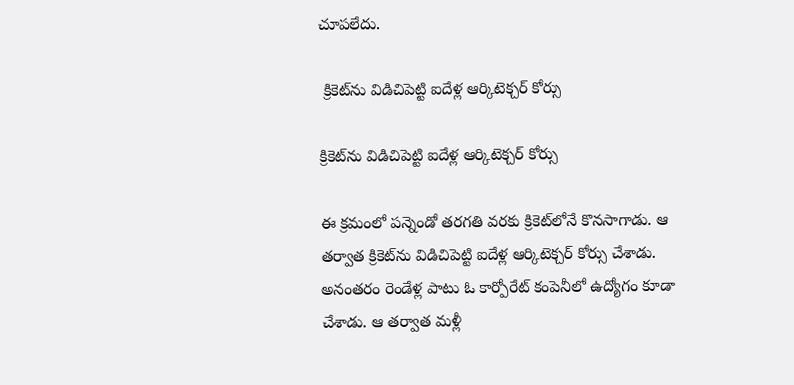చూపలేదు.

 క్రికెట్‌ను విడిచిపెట్టి ఐదేళ్ల ఆర్కిటెక్చర్‌ కోర్సు

క్రికెట్‌ను విడిచిపెట్టి ఐదేళ్ల ఆర్కిటెక్చర్‌ కోర్సు

ఈ క్రమంలో పన్నెండో తరగతి వరకు క్రికెట్‌లోనే కొనసాగాడు. ఆ తర్వాత క్రికెట్‌ను విడిచిపెట్టి ఐదేళ్ల ఆర్కిటెక్చర్‌ కోర్సు చేశాడు. అనంతరం రెండేళ్ల పాటు ఓ కార్పోరేట్ కంపెనీలో ఉద్యోగం కూడా చేశాడు. ఆ తర్వాత మళ్లీ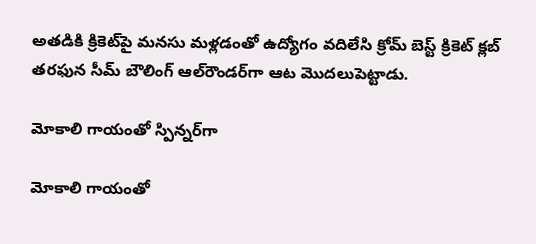అతడికి క్రికెట్‌పై మనసు మళ్లడంతో ఉద్యోగం వదిలేసి క్రోమ్ బెస్ట్ క్రికెట్ క్లబ్ తరఫున సీమ్ బౌలింగ్ ఆల్‌రౌండర్‌గా ఆట మొదలుపెట్టాడు.

మోకాలి గాయంతో స్పిన్నర్‌గా

మోకాలి గాయంతో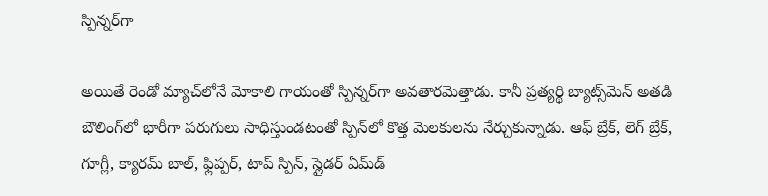స్పిన్నర్‌గా

అయితే రెండో మ్యాచ్‌లోనే మోకాలి గాయంతో స్పిన్నర్‌గా అవతారమెత్తాడు. కానీ ప్రత్యర్థి బ్యాట్స్‌మెన్ అతడి బౌలింగ్‌లో భారీగా పరుగులు సాధిస్తుండటంతో స్పిన్‌లో కొత్త మెలకులను నేర్చుకున్నాడు. ఆఫ్ బ్రేక్, లెగ్ బ్రేక్, గూగ్లీ, క్యారమ్ బాల్, ఫ్లిప్పర్, టాప్ స్పిన్, స్లైడర్ ఏమ్‌డ్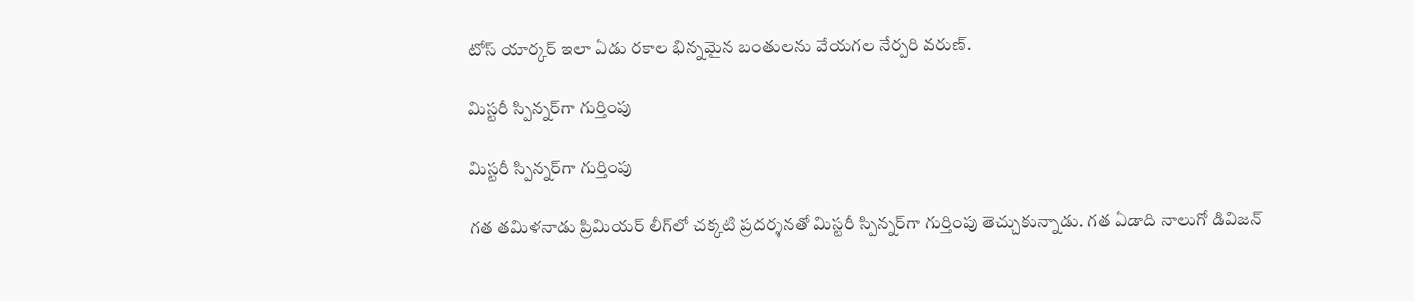టోస్ యార్కర్ ఇలా ఏడు రకాల భిన్నమైన బంతులను వేయగల నేర్పరి వరుణ్.

మిస్టరీ స్పిన్నర్‌గా గుర్తింపు

మిస్టరీ స్పిన్నర్‌గా గుర్తింపు

గత తమిళనాడు ప్రిమియర్‌ లీగ్‌లో చక్కటి ప్రదర్శనతో మిస్టరీ స్పిన్నర్‌గా గుర్తింపు తెచ్చుకున్నాడు. గత ఏడాది నాలుగో డివిజన్‌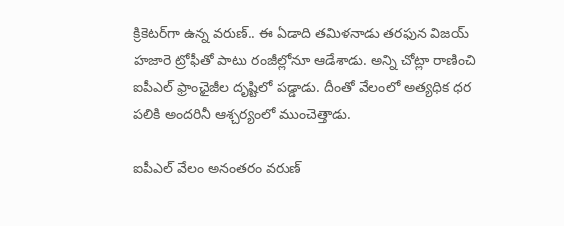క్రికెటర్‌గా ఉన్న వరుణ్‌.. ఈ ఏడాది తమిళనాడు తరఫున విజయ్‌ హజారె ట్రోఫీతో పాటు రంజీల్లోనూ ఆడేశాడు. అన్ని చోట్లా రాణించి ఐపీఎల్‌ ఫ్రాంఛైజీల దృష్టిలో పడ్డాడు. దీంతో వేలంలో అత్యధిక ధర పలికి అందరినీ ఆశ్చర్యంలో ముంచెత్తాడు.

ఐపీఎల్ వేలం అనంతరం వరుణ్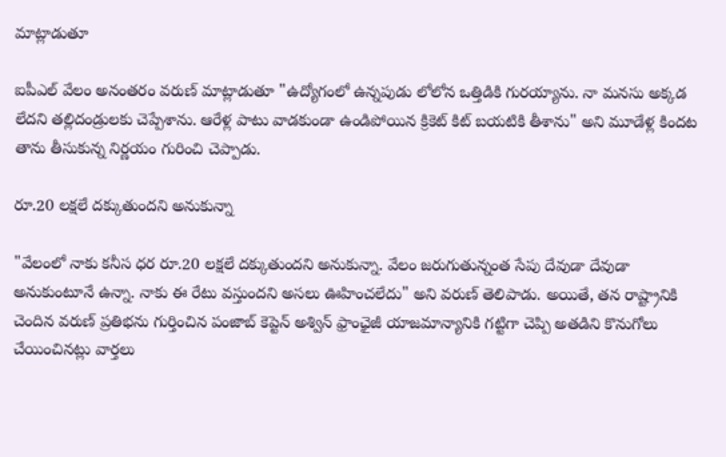మాట్లాడుతూ

ఐపీఎల్ వేలం అనంతరం వరుణ్ మాట్లాడుతూ "ఉద్యోగంలో ఉన్నపుడు లోలోన ఒత్తిడికి గురయ్యాను. నా మనసు అక్కడ లేదని తల్లిదండ్రులకు చెప్పేశాను. ఆరేళ్ల పాటు వాడకుండా ఉండిపోయిన క్రికెట్‌ కిట్‌ బయటికి తీశాను" అని మూడేళ్ల కిందట తాను తీసుకున్న నిర్ణయం గురించి చెప్పాడు.

రూ.20 లక్షలే దక్కుతుందని అనుకున్నా

"వేలంలో నాకు కనీస ధర రూ.20 లక్షలే దక్కుతుందని అనుకున్నా. వేలం జరుగుతున్నంత సేపు దేవుడా దేవుడా అనుకుంటూనే ఉన్నా. నాకు ఈ రేటు వస్తుందని అసలు ఊహించలేదు" అని వరుణ్‌ తెలిపాడు. అయితే, తన రాష్ట్రానికి చెందిన వరుణ్‌ ప్రతిభను గుర్తించిన పంజాబ్‌ కెప్టెన్‌ అశ్విన్‌ ఫ్రాంఛైజీ యాజమాన్యానికి గట్టిగా చెప్పి అతడిని కొనుగోలు చేయించినట్లు వార్తలు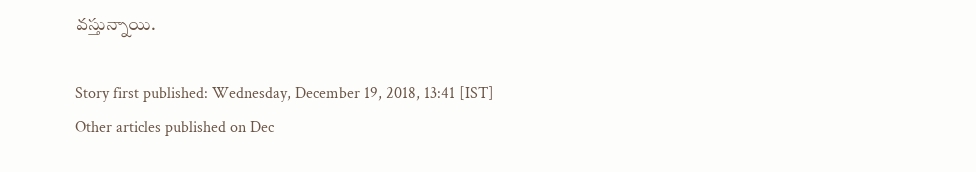వస్తున్నాయి.

Story first published: Wednesday, December 19, 2018, 13:41 [IST]
Other articles published on Dec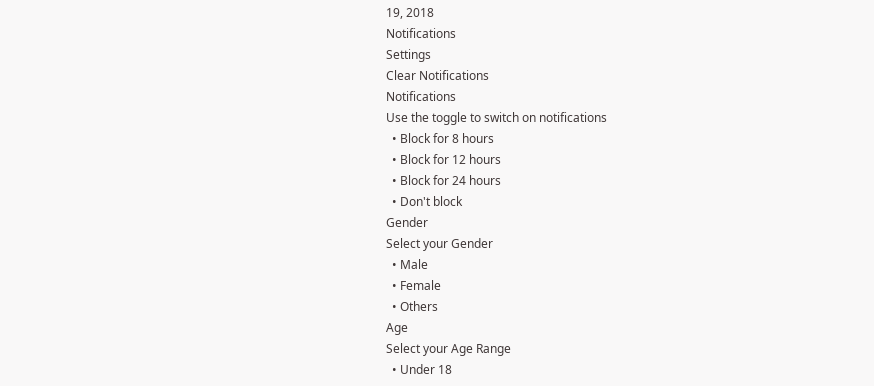19, 2018
Notifications
Settings
Clear Notifications
Notifications
Use the toggle to switch on notifications
  • Block for 8 hours
  • Block for 12 hours
  • Block for 24 hours
  • Don't block
Gender
Select your Gender
  • Male
  • Female
  • Others
Age
Select your Age Range
  • Under 18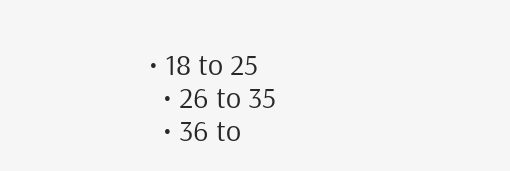• 18 to 25
  • 26 to 35
  • 36 to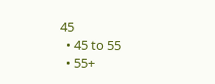45
  • 45 to 55
  • 55+